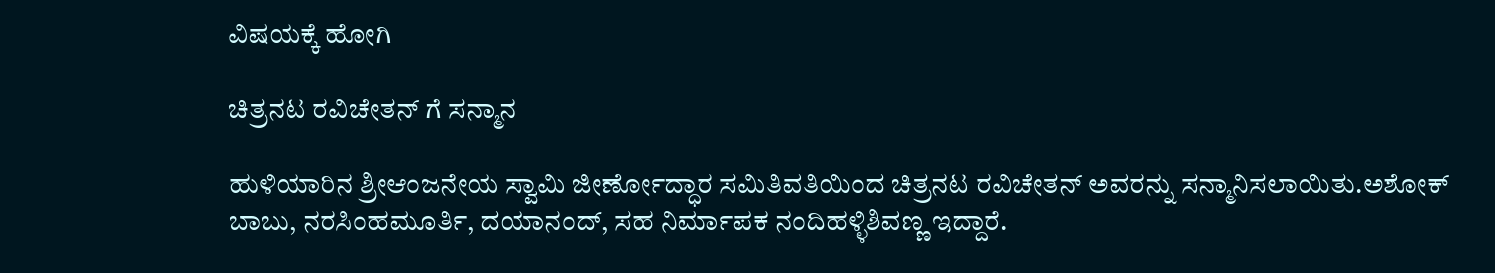ವಿಷಯಕ್ಕೆ ಹೋಗಿ

ಚಿತ್ರನಟ ರವಿಚೇತನ್ ಗೆ ಸನ್ಮಾನ

ಹುಳಿಯಾರಿನ ಶ್ರೀಆಂಜನೇಯ ಸ್ವಾಮಿ ಜೀರ್ಣೋದ್ಧಾರ ಸಮಿತಿವತಿಯಿಂದ ಚಿತ್ರನಟ ರವಿಚೇತನ್ ಅವರನ್ನು ಸನ್ಮಾನಿಸಲಾಯಿತು.ಅಶೋಕ್ ಬಾಬು, ನರಸಿಂಹಮೂರ್ತಿ, ದಯಾನಂದ್, ಸಹ ನಿರ್ಮಾಪಕ ನಂದಿಹಳ್ಳಿಶಿವಣ್ಣ ಇದ್ದಾರೆ.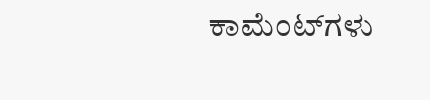ಕಾಮೆಂಟ್‌ಗಳು